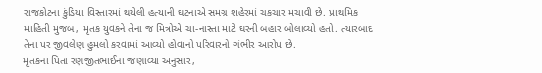રાજકોટના કુંડિયા વિસ્તારમાં થયેલી હત્યાની ઘટનાએ સમગ્ર શહેરમાં ચકચાર મચાવી છે. પ્રાથમિક માહિતી મુજબ, મૃતક યુવકને તેના જ મિત્રોએ ચા-નાસ્તા માટે ઘરની બહાર બોલાવ્યો હતો. ત્યારબાદ તેના પર જીવલેણ હુમલો કરવામાં આવ્યો હોવાનો પરિવારનો ગંભીર આરોપ છે.
મૃતકના પિતા રણજીતભાઈના જણાવ્યા અનુસાર,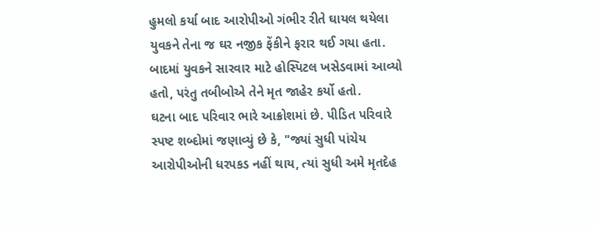હુમલો કર્યા બાદ આરોપીઓ ગંભીર રીતે ઘાયલ થયેલા યુવકને તેના જ ઘર નજીક ફેંકીને ફરાર થઈ ગયા હતા. બાદમાં યુવકને સારવાર માટે હોસ્પિટલ ખસેડવામાં આવ્યો હતો, પરંતુ તબીબોએ તેને મૃત જાહેર કર્યો હતો.
ઘટના બાદ પરિવાર ભારે આક્રોશમાં છે. પીડિત પરિવારે સ્પષ્ટ શબ્દોમાં જણાવ્યું છે કે, "જ્યાં સુધી પાંચેય આરોપીઓની ધરપકડ નહીં થાય, ત્યાં સુધી અમે મૃતદેહ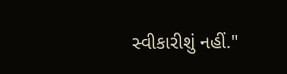સ્વીકારીશું નહીં."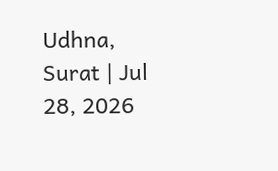Udhna, Surat | Jul 28, 2026